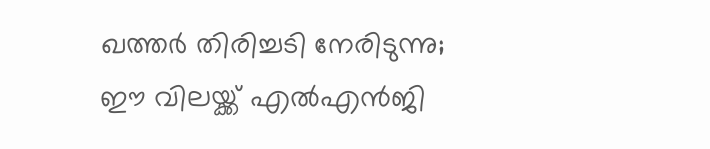ഖത്തര്‍ തിരിച്ചടി നേരിടുന്നു; ഈ വിലയ്ക്ക് എല്‍എന്‍ജി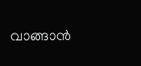വാങ്ങാന്‍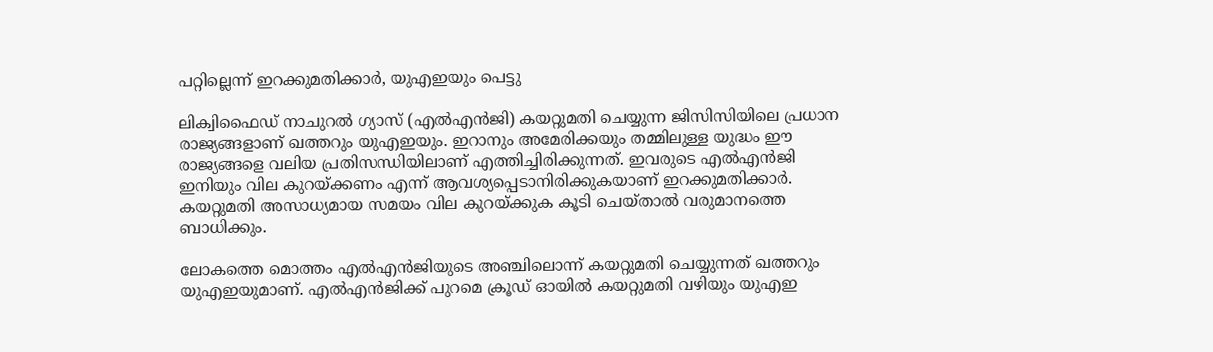പറ്റില്ലെന്ന് ഇറക്കുമതിക്കാര്‍, യുഎഇയും പെട്ടു

ലിക്വിഫൈഡ് നാചുറല്‍ ഗ്യാസ് (എല്‍എന്‍ജി) കയറ്റുമതി ചെയ്യുന്ന ജിസിസിയിലെ പ്രധാന രാജ്യങ്ങളാണ് ഖത്തറും യുഎഇയും. ഇറാനും അമേരിക്കയും തമ്മിലുള്ള യുദ്ധം ഈ രാജ്യങ്ങളെ വലിയ പ്രതിസന്ധിയിലാണ് എത്തിച്ചിരിക്കുന്നത്. ഇവരുടെ എല്‍എന്‍ജി ഇനിയും വില കുറയ്ക്കണം എന്ന് ആവശ്യപ്പെടാനിരിക്കുകയാണ് ഇറക്കുമതിക്കാര്‍. കയറ്റുമതി അസാധ്യമായ സമയം വില കുറയ്ക്കുക കൂടി ചെയ്താല്‍ വരുമാനത്തെ ബാധിക്കും.

ലോകത്തെ മൊത്തം എല്‍എന്‍ജിയുടെ അഞ്ചിലൊന്ന് കയറ്റുമതി ചെയ്യുന്നത് ഖത്തറും യുഎഇയുമാണ്. എല്‍എന്‍ജിക്ക് പുറമെ ക്രൂഡ് ഓയില്‍ കയറ്റുമതി വഴിയും യുഎഇ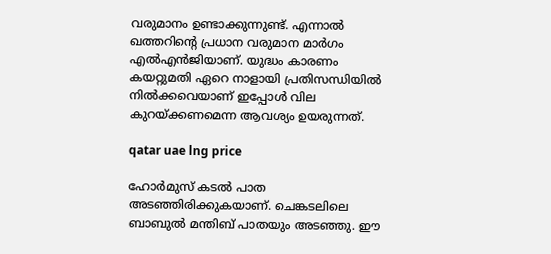വരുമാനം ഉണ്ടാക്കുന്നുണ്ട്. എന്നാല്‍ ഖത്തറിന്റെ പ്രധാന വരുമാന മാര്‍ഗം എല്‍എന്‍ജിയാണ്. യുദ്ധം കാരണം കയറ്റുമതി ഏറെ നാളായി പ്രതിസന്ധിയില്‍ നില്‍ക്കവെയാണ് ഇപ്പോള്‍ വില കുറയ്ക്കണമെന്ന ആവശ്യം ഉയരുന്നത്.

qatar uae lng price

ഹോര്‍മുസ് കടല്‍ പാത അടഞ്ഞിരിക്കുകയാണ്. ചെങ്കടലിലെ ബാബുല്‍ മന്തിബ് പാതയും അടഞ്ഞു. ഈ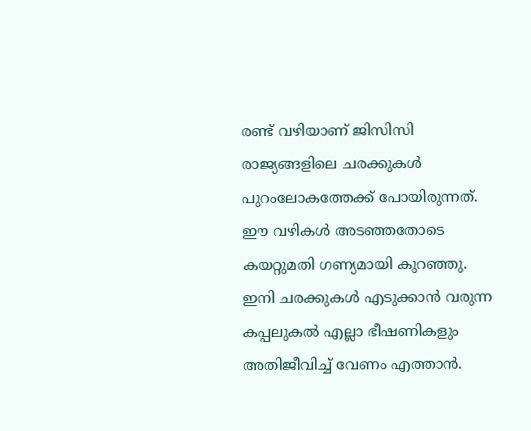രണ്ട് വഴിയാണ് ജിസിസി രാജ്യങ്ങളിലെ ചരക്കുകള്‍ പുറംലോകത്തേക്ക് പോയിരുന്നത്. ഈ വഴികള്‍ അടഞ്ഞതോടെ കയറ്റുമതി ഗണ്യമായി കുറഞ്ഞു. ഇനി ചരക്കുകള്‍ എടുക്കാന്‍ വരുന്ന കപ്പലുകല്‍ എല്ലാ ഭീഷണികളും അതിജീവിച്ച് വേണം എത്താന്‍.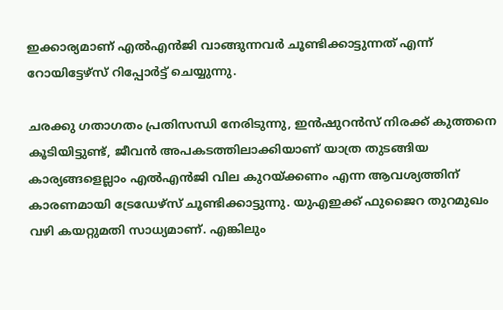ഇക്കാര്യമാണ് എല്‍എന്‍ജി വാങ്ങുന്നവര്‍ ചൂണ്ടിക്കാട്ടുന്നത് എന്ന് റോയിട്ടേഴ്‌സ് റിപ്പോര്‍ട്ട് ചെയ്യുന്നു.

ചരക്കു ഗതാഗതം പ്രതിസന്ധി നേരിടുന്നു, ഇന്‍ഷുറന്‍സ് നിരക്ക് കുത്തനെ കൂടിയിട്ടുണ്ട്, ജീവന്‍ അപകടത്തിലാക്കിയാണ് യാത്ര തുടങ്ങിയ കാര്യങ്ങളെല്ലാം എല്‍എന്‍ജി വില കുറയ്ക്കണം എന്ന ആവശ്യത്തിന് കാരണമായി ട്രേഡേഴ്‌സ് ചൂണ്ടിക്കാട്ടുന്നു. യുഎഇക്ക് ഫുജൈറ തുറമുഖം വഴി കയറ്റുമതി സാധ്യമാണ്. എങ്കിലും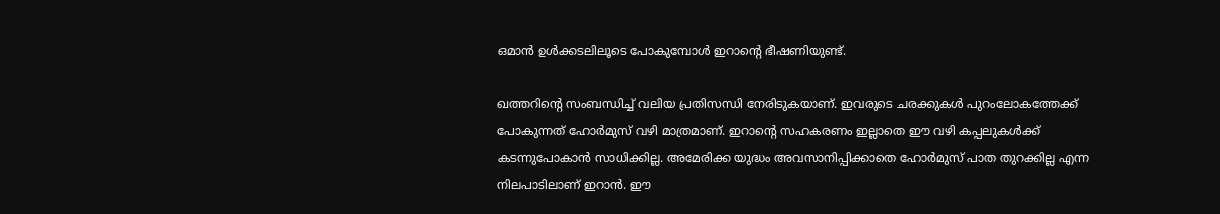ഒമാന്‍ ഉള്‍ക്കടലിലൂടെ പോകുമ്പോള്‍ ഇറാന്റെ ഭീഷണിയുണ്ട്.

ഖത്തറിന്റെ സംബന്ധിച്ച് വലിയ പ്രതിസന്ധി നേരിടുകയാണ്. ഇവരുടെ ചരക്കുകള്‍ പുറംലോകത്തേക്ക് പോകുന്നത് ഹോര്‍മുസ് വഴി മാത്രമാണ്. ഇറാന്റെ സഹകരണം ഇല്ലാതെ ഈ വഴി കപ്പലുകള്‍ക്ക് കടന്നുപോകാന്‍ സാധിക്കില്ല. അമേരിക്ക യുദ്ധം അവസാനിപ്പിക്കാതെ ഹോര്‍മുസ് പാത തുറക്കില്ല എന്ന നിലപാടിലാണ് ഇറാന്‍. ഈ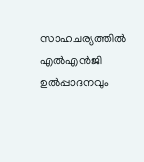സാഹചര്യത്തില്‍ എല്‍എന്‍ജി ഉല്‍പ്പാദനവും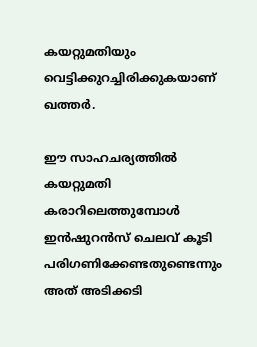കയറ്റുമതിയും വെട്ടിക്കുറച്ചിരിക്കുകയാണ് ഖത്തര്‍.

ഈ സാഹചര്യത്തില്‍ കയറ്റുമതി കരാറിലെത്തുമ്പോള്‍ ഇന്‍ഷുറന്‍സ് ചെലവ് കൂടി പരിഗണിക്കേണ്ടതുണ്ടെന്നും അത് അടിക്കടി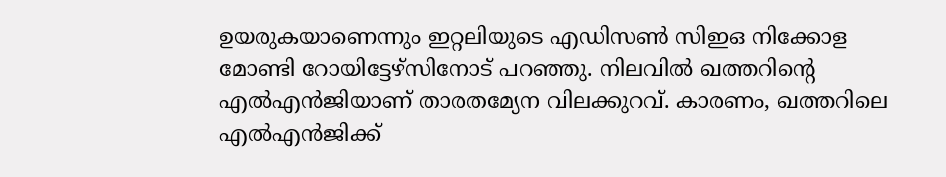ഉയരുകയാണെന്നും ഇറ്റലിയുടെ എഡിസണ്‍ സിഇഒ നിക്കോള മോണ്ടി റോയിട്ടേഴ്‌സിനോട് പറഞ്ഞു. നിലവില്‍ ഖത്തറിന്റെ എല്‍എന്‍ജിയാണ് താരതമ്യേന വിലക്കുറവ്. കാരണം, ഖത്തറിലെ എല്‍എന്‍ജിക്ക്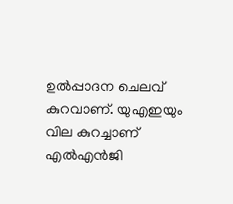ഉല്‍പ്പാദന ചെലവ് കുറവാണ്. യുഎഇയും വില കുറച്ചാണ് എല്‍എന്‍ജി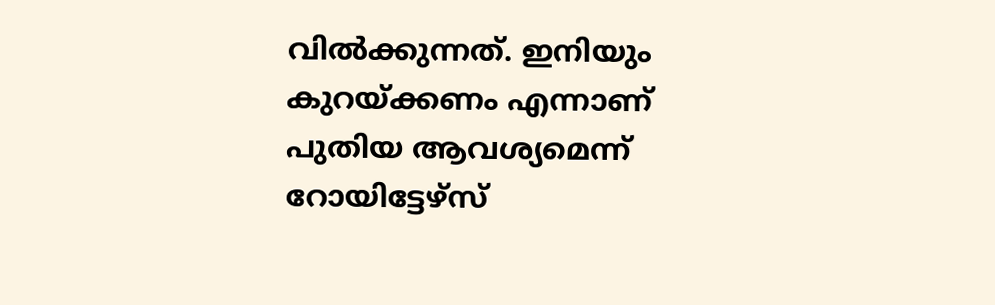വില്‍ക്കുന്നത്. ഇനിയും കുറയ്ക്കണം എന്നാണ് പുതിയ ആവശ്യമെന്ന് റോയിട്ടേഴ്‌സ്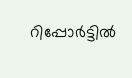റിപ്പോര്‍ട്ടില്‍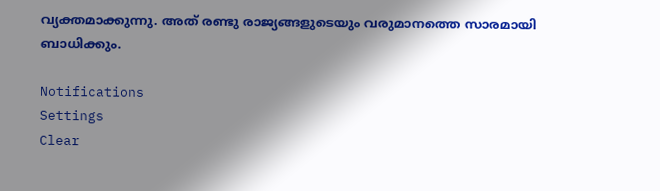വ്യക്തമാക്കുന്നു. അത് രണ്ടു രാജ്യങ്ങളുടെയും വരുമാനത്തെ സാരമായി ബാധിക്കും.

Notifications
Settings
Clear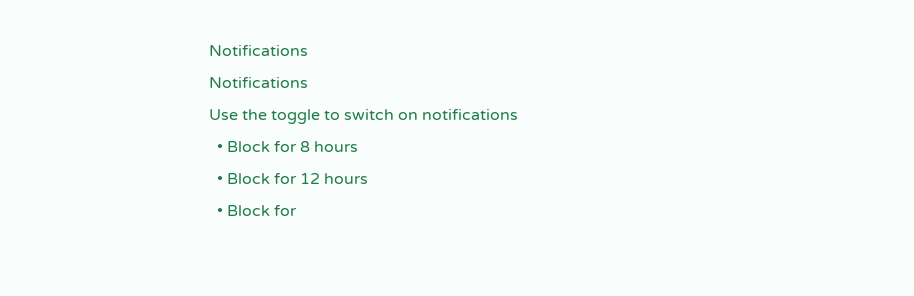Notifications
Notifications
Use the toggle to switch on notifications
  • Block for 8 hours
  • Block for 12 hours
  • Block for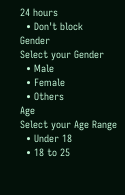24 hours
  • Don't block
Gender
Select your Gender
  • Male
  • Female
  • Others
Age
Select your Age Range
  • Under 18
  • 18 to 25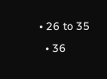• 26 to 35
  • 36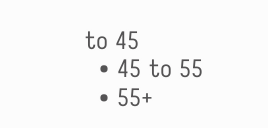to 45
  • 45 to 55
  • 55+